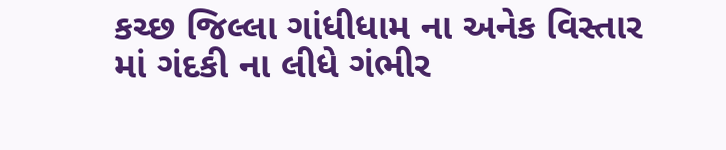કચ્છ જિલ્લા ગાંધીધામ ના અનેક વિસ્તાર માં ગંદકી ના લીધે ગંભીર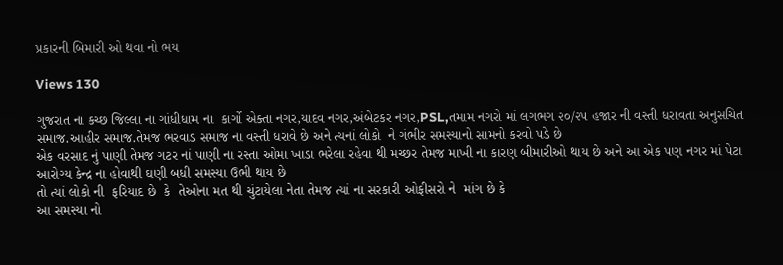પ્રકારની બિમારી ઓ થવા નો ભય

Views 130

ગુજરાત ના કચ્છ જિલ્લા ના ગાંધીધામ ના  કાર્ગો એક્તા નગર,યાદવ નગર,અંબેટકર નગર,PSL,તમામ નગરો માં લગભગ ૨૦/૨૫ હજાર ની વસ્તી ધરાવતા અનુસચિત સમાજ.આહીર સમાજ.તેમજ ભરવાડ સમાજ ના વસ્તી ધરાવે છે અને ત્યનાં લોકો  ને ગંભીર સમસ્યાનો સામનો કરવો પડે છે
એક વરસાદ નું પાણી તેમજ ગટર નાં પાણી ના રસ્તા ઓમા ખાડા ભરેલા રહેવા થી મચ્છર તેમજ માખી ના કારણ બીમારીઓ થાય‌ છે અને આ એક પણ નગર માં પેટા આરોગ્ય કેન્દ્ર ના હોવાથી ઘણી બધી સમસ્યા ઉભી થાય છે
તો ત્યાં લોકો ની  ફરિયાદ છે  કે  તેઓના મત થી ચુંટાયેલા નેતા તેમજ ત્યાં ના સરકારી ઓફીસરો ને  માંગ છે કે
આ સમસ્યા નો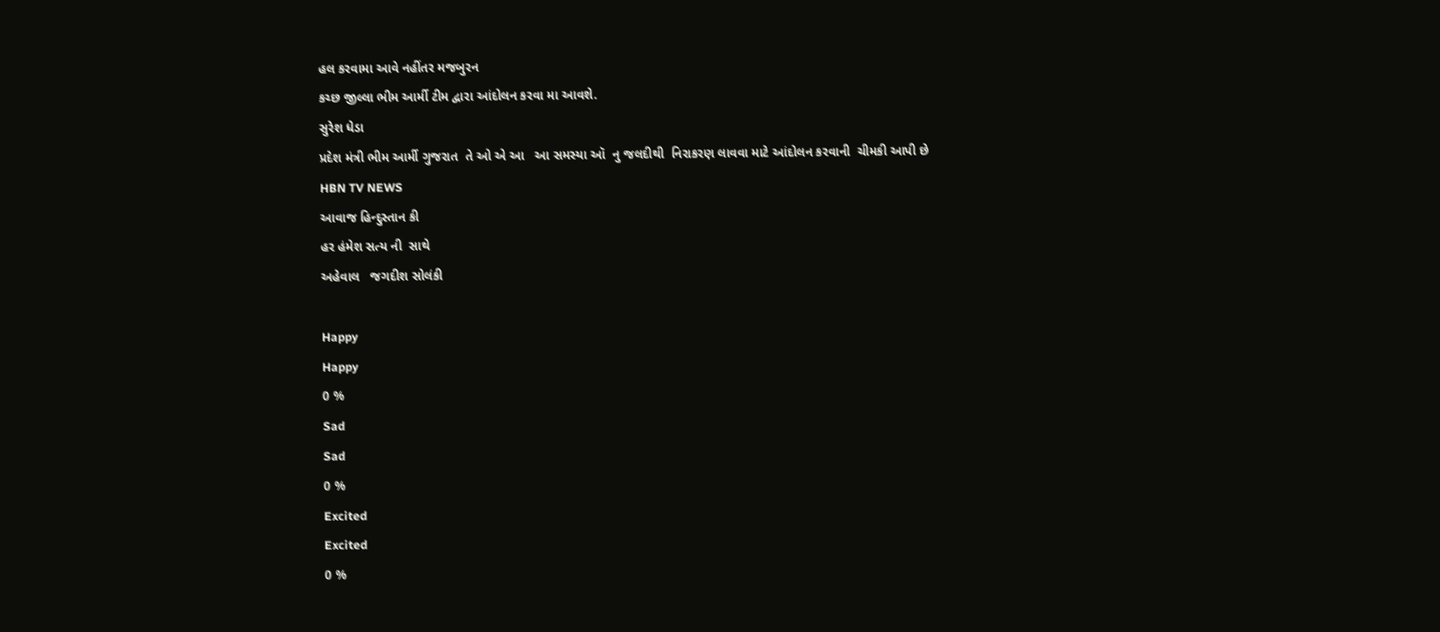હલ કરવામા આવે નહીંતર મજબુરન
કચ્છ જીલ્લા ભીમ આર્મી ટીમ દ્વારા આંદોલન કરવા મા આવશે.
સુરેશ ધેડા
પ્રદેશ મંત્રી ભીમ આર્મી ગુજરાત  તે ઓ એ આ   આ સમસ્યા ઑ  નુ જલદીથી  નિરાકરણ લાવવા માટે આંદોલન કરવાની  ચીમકી આપી છે
HBN TV NEWS
આવાજ હિન્દુસ્તાન કી
હર હંમેશ સત્ય ની  સાથે
અહેવાલ   જગદીશ સોલંકી

Happy
Happy
0 %
Sad
Sad
0 %
Excited
Excited
0 %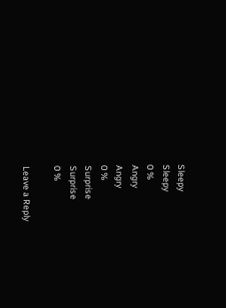Sleepy
Sleepy
0 %
Angry
Angry
0 %
Surprise
Surprise
0 %

Leave a Reply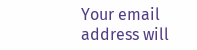Your email address will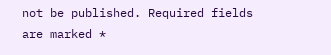not be published. Required fields are marked *